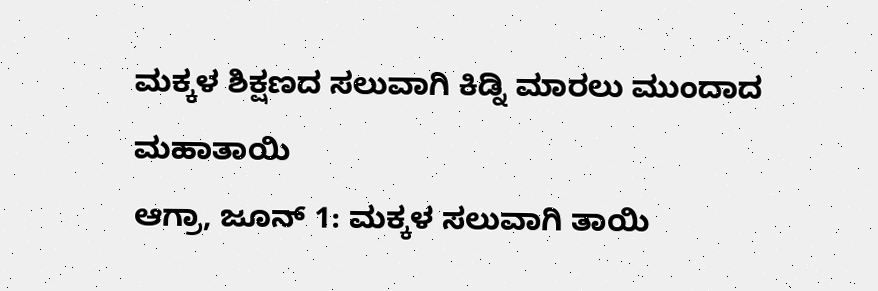ಮಕ್ಕಳ ಶಿಕ್ಷಣದ ಸಲುವಾಗಿ ಕಿಡ್ನಿ ಮಾರಲು ಮುಂದಾದ ಮಹಾತಾಯಿ
ಆಗ್ರಾ, ಜೂನ್ 1: ಮಕ್ಕಳ ಸಲುವಾಗಿ ತಾಯಿ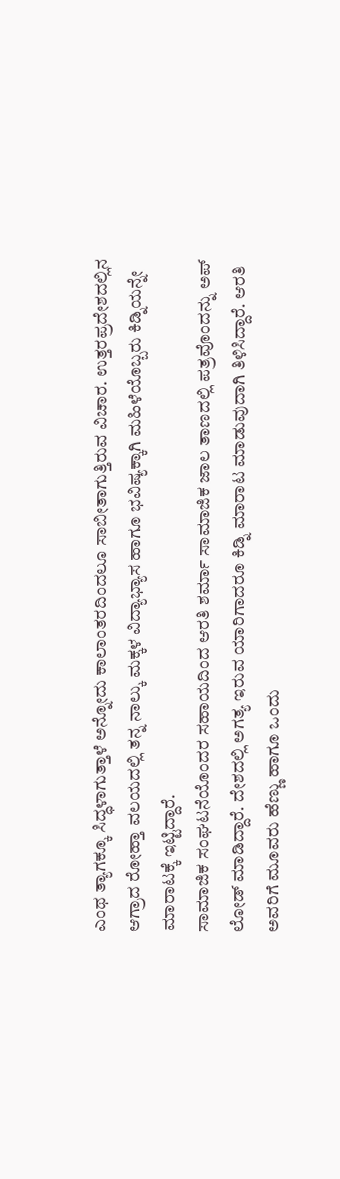ಎಂಥ ತ್ಯಾಗಕ್ಕೂ ಸಿದ್ಧಳಾಗುತ್ತಾಳೆ ಅನ್ನೋದು ಕಾಲಾಂತರದಿಂದಲೂ ಸಾಬೀತಾಗುತ್ತಿರುವ ವಿಚಾರ. ಉತ್ತರಪ್ರದೇಶದಲ್ಲಿನ ಆಗ್ರಾದ ರೋಹ್ತಾ ವಲಯದಲ್ಲಿ ತನ್ನ ನಾಲ್ಕು ಮಕ್ಕಳ ವಿದ್ಯಾಭ್ಯಾಸ ಹಾಗೂ ಭವಿಷ್ಯಕ್ಕಾಗಿ ಮಹಿಳೆಯೊಬ್ಬರು ಕಿಡ್ನಿಯನ್ನೇ ಮಾರಾಟಕ್ಕೆ ಇಟ್ಟಿದ್ದಾರೆ.
ಸಾಮಾಜಿಕ ಸಂಘಟನೆಯೊಂದರ ಸಹಾಯದಿಂದ ಆರತಿ ಶರ್ಮಾ ಸಾಮಾಜಿಕ ಜಾಲ ತಾಣದಲ್ಲಿ ಪತ್ರವೊಂದನ್ನು ಅಪ್ ಲೋಡ್ ಮಾಡಿದ್ದಾರೆ. ದೇಶದಲ್ಲಿ ಅಗತ್ಯ ಇರುವ ಯಾರಿಗಾದರೂ ಕಿಡ್ನಿ ಮಾರಾಟ ಮಾಡುವುದಾಗಿ ತಿಳಿಸಿದ್ದಾರೆ. ಆರತಿ ಅವರಿಗೆ ಮೂವರು ಹೆಣ್ಣು ಹಾಗೂ ಒಂದು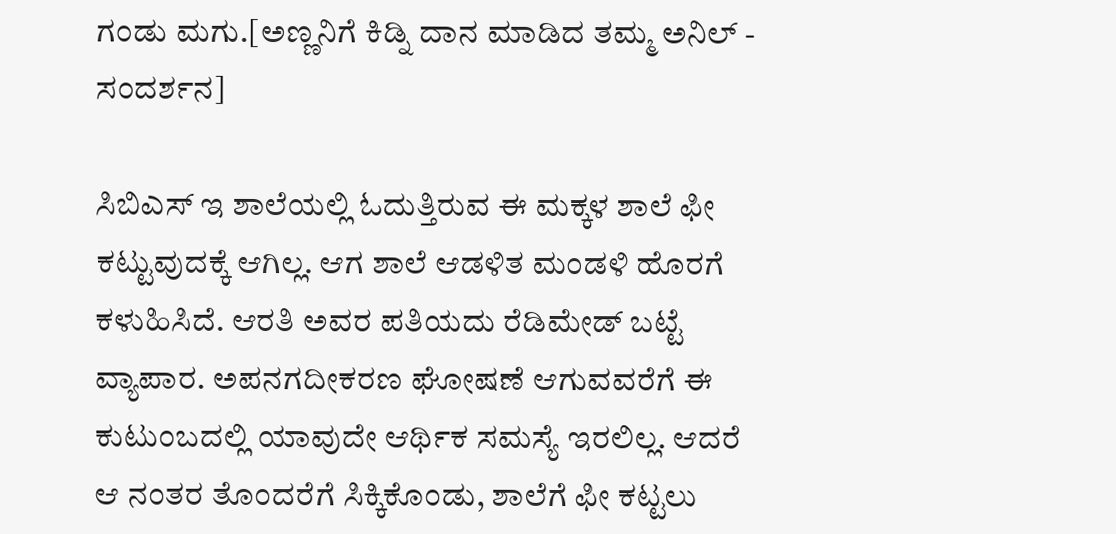ಗಂಡು ಮಗು.[ಅಣ್ಣನಿಗೆ ಕಿಡ್ನಿ ದಾನ ಮಾಡಿದ ತಮ್ಮ ಅನಿಲ್ - ಸಂದರ್ಶನ]

ಸಿಬಿಎಸ್ ಇ ಶಾಲೆಯಲ್ಲಿ ಓದುತ್ತಿರುವ ಈ ಮಕ್ಕಳ ಶಾಲೆ ಫೀ ಕಟ್ಟುವುದಕ್ಕೆ ಆಗಿಲ್ಲ. ಆಗ ಶಾಲೆ ಆಡಳಿತ ಮಂಡಳಿ ಹೊರಗೆ ಕಳುಹಿಸಿದೆ. ಆರತಿ ಅವರ ಪತಿಯದು ರೆಡಿಮೇಡ್ ಬಟ್ಟೆ ವ್ಯಾಪಾರ. ಅಪನಗದೀಕರಣ ಘೋಷಣೆ ಆಗುವವರೆಗೆ ಈ ಕುಟುಂಬದಲ್ಲಿ ಯಾವುದೇ ಆರ್ಥಿಕ ಸಮಸ್ಯೆ ಇರಲಿಲ್ಲ. ಆದರೆ ಆ ನಂತರ ತೊಂದರೆಗೆ ಸಿಕ್ಕಿಕೊಂಡು, ಶಾಲೆಗೆ ಫೀ ಕಟ್ಟಲು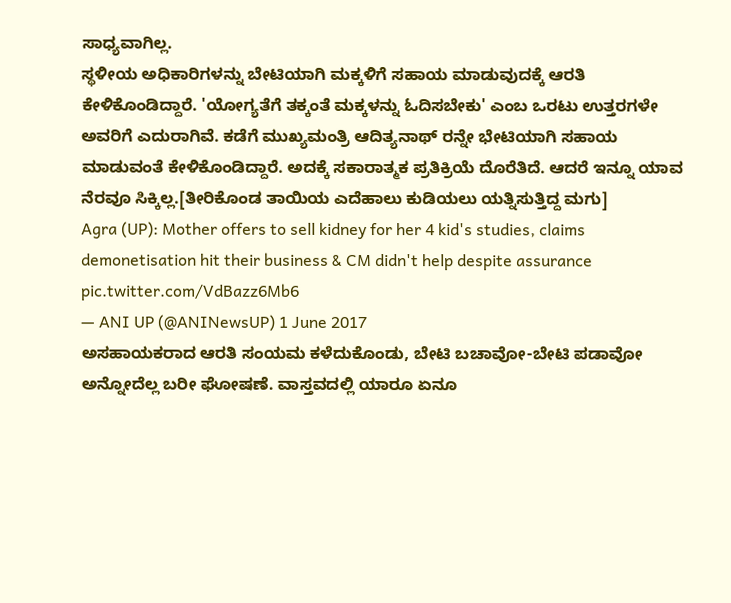ಸಾಧ್ಯವಾಗಿಲ್ಲ.
ಸ್ಥಳೀಯ ಅಧಿಕಾರಿಗಳನ್ನು ಬೇಟಿಯಾಗಿ ಮಕ್ಕಳಿಗೆ ಸಹಾಯ ಮಾಡುವುದಕ್ಕೆ ಆರತಿ ಕೇಳಿಕೊಂಡಿದ್ದಾರೆ. 'ಯೋಗ್ಯತೆಗೆ ತಕ್ಕಂತೆ ಮಕ್ಕಳನ್ನು ಓದಿಸಬೇಕು' ಎಂಬ ಒರಟು ಉತ್ತರಗಳೇ ಅವರಿಗೆ ಎದುರಾಗಿವೆ. ಕಡೆಗೆ ಮುಖ್ಯಮಂತ್ರಿ ಆದಿತ್ಯನಾಥ್ ರನ್ನೇ ಭೇಟಿಯಾಗಿ ಸಹಾಯ ಮಾಡುವಂತೆ ಕೇಳಿಕೊಂಡಿದ್ದಾರೆ. ಅದಕ್ಕೆ ಸಕಾರಾತ್ಮಕ ಪ್ರತಿಕ್ರಿಯೆ ದೊರೆತಿದೆ. ಆದರೆ ಇನ್ನೂ ಯಾವ ನೆರವೂ ಸಿಕ್ಕಿಲ್ಲ.[ತೀರಿಕೊಂಡ ತಾಯಿಯ ಎದೆಹಾಲು ಕುಡಿಯಲು ಯತ್ನಿಸುತ್ತಿದ್ದ ಮಗು]
Agra (UP): Mother offers to sell kidney for her 4 kid's studies, claims demonetisation hit their business & CM didn't help despite assurance pic.twitter.com/VdBazz6Mb6
— ANI UP (@ANINewsUP) 1 June 2017
ಅಸಹಾಯಕರಾದ ಆರತಿ ಸಂಯಮ ಕಳೆದುಕೊಂಡು, ಬೇಟಿ ಬಚಾವೋ-ಬೇಟಿ ಪಡಾವೋ ಅನ್ನೋದೆಲ್ಲ ಬರೀ ಘೋಷಣೆ. ವಾಸ್ತವದಲ್ಲಿ ಯಾರೂ ಏನೂ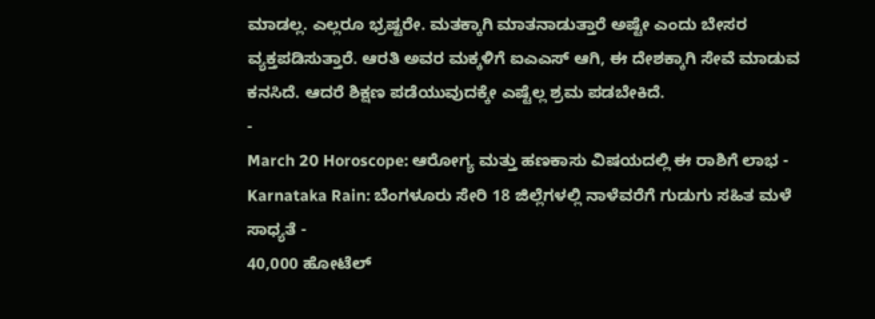ಮಾಡಲ್ಲ. ಎಲ್ಲರೂ ಭ್ರಷ್ಟರೇ. ಮತಕ್ಕಾಗಿ ಮಾತನಾಡುತ್ತಾರೆ ಅಷ್ಟೇ ಎಂದು ಬೇಸರ ವ್ಯಕ್ತಪಡಿಸುತ್ತಾರೆ. ಆರತಿ ಅವರ ಮಕ್ಕಳಿಗೆ ಐಎಎಸ್ ಆಗಿ, ಈ ದೇಶಕ್ಕಾಗಿ ಸೇವೆ ಮಾಡುವ ಕನಸಿದೆ. ಆದರೆ ಶಿಕ್ಷಣ ಪಡೆಯುವುದಕ್ಕೇ ಎಷ್ಟೆಲ್ಲ ಶ್ರಮ ಪಡಬೇಕಿದೆ.
-
March 20 Horoscope: ಆರೋಗ್ಯ ಮತ್ತು ಹಣಕಾಸು ವಿಷಯದಲ್ಲಿ ಈ ರಾಶಿಗೆ ಲಾಭ -
Karnataka Rain: ಬೆಂಗಳೂರು ಸೇರಿ 18 ಜಿಲ್ಲೆಗಳಲ್ಲಿ ನಾಳೆವರೆಗೆ ಗುಡುಗು ಸಹಿತ ಮಳೆ ಸಾಧ್ಯತೆ -
40,000 ಹೋಟೆಲ್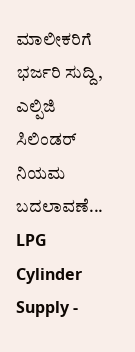ಮಾಲೀಕರಿಗೆ ಭರ್ಜರಿ ಸುದ್ದಿ, ಎಲ್ಪಿಜಿ ಸಿಲಿಂಡರ್ ನಿಯಮ ಬದಲಾವಣೆ... LPG Cylinder Supply -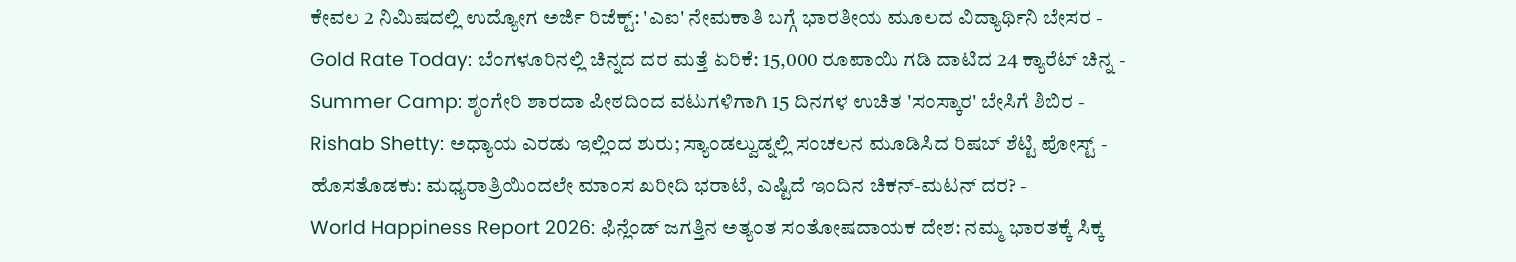ಕೇವಲ 2 ನಿಮಿಷದಲ್ಲಿ ಉದ್ಯೋಗ ಅರ್ಜಿ ರಿಜೆಕ್ಟ್: 'ಎಐ' ನೇಮಕಾತಿ ಬಗ್ಗೆ ಭಾರತೀಯ ಮೂಲದ ವಿದ್ಯಾರ್ಥಿನಿ ಬೇಸರ -
Gold Rate Today: ಬೆಂಗಳೂರಿನಲ್ಲಿ ಚಿನ್ನದ ದರ ಮತ್ತೆ ಏರಿಕೆ: 15,000 ರೂಪಾಯಿ ಗಡಿ ದಾಟಿದ 24 ಕ್ಯಾರೆಟ್ ಚಿನ್ನ -
Summer Camp: ಶೃಂಗೇರಿ ಶಾರದಾ ಪೀಠದಿಂದ ವಟುಗಳಿಗಾಗಿ 15 ದಿನಗಳ ಉಚಿತ 'ಸಂಸ್ಕಾರ' ಬೇಸಿಗೆ ಶಿಬಿರ -
Rishab Shetty: ಅಧ್ಯಾಯ ಎರಡು ಇಲ್ಲಿಂದ ಶುರು; ಸ್ಯಾಂಡಲ್ವುಡ್ನಲ್ಲಿ ಸಂಚಲನ ಮೂಡಿಸಿದ ರಿಷಬ್ ಶೆಟ್ಟಿ ಪೋಸ್ಟ್ -
ಹೊಸತೊಡಕು: ಮಧ್ಯರಾತ್ರಿಯಿಂದಲೇ ಮಾಂಸ ಖರೀದಿ ಭರಾಟೆ, ಎಷ್ಟಿದೆ ಇಂದಿನ ಚಿಕನ್-ಮಟನ್ ದರ? -
World Happiness Report 2026: ಫಿನ್ಲೆಂಡ್ ಜಗತ್ತಿನ ಅತ್ಯಂತ ಸಂತೋಷದಾಯಕ ದೇಶ: ನಮ್ಮ ಭಾರತಕ್ಕೆ ಸಿಕ್ಕ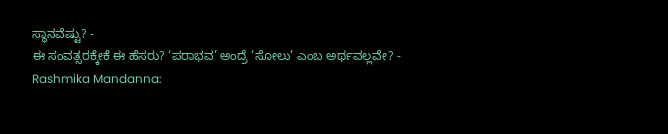ಸ್ಥಾನವೆಷ್ಟು? -
ಈ ಸಂವತ್ಸರಕ್ಕೇಕೆ ಈ ಹೆಸರು? ‘ಪರಾಭವ’ ಅಂದ್ರೆ ‘ಸೋಲು’ ಎಂಬ ಅರ್ಥವಲ್ಲವೇ? -
Rashmika Mandanna: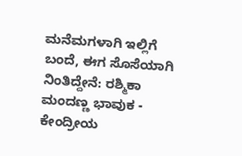ಮನೆಮಗಳಾಗಿ ಇಲ್ಲಿಗೆ ಬಂದೆ, ಈಗ ಸೊಸೆಯಾಗಿ ನಿಂತಿದ್ದೇನೆ: ರಶ್ಮಿಕಾ ಮಂದಣ್ಣ ಭಾವುಕ -
ಕೇಂದ್ರೀಯ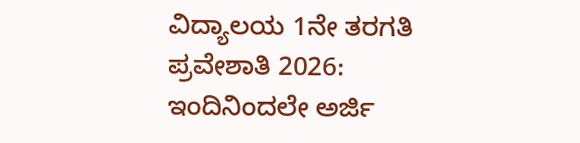ವಿದ್ಯಾಲಯ 1ನೇ ತರಗತಿ ಪ್ರವೇಶಾತಿ 2026: ಇಂದಿನಿಂದಲೇ ಅರ್ಜಿ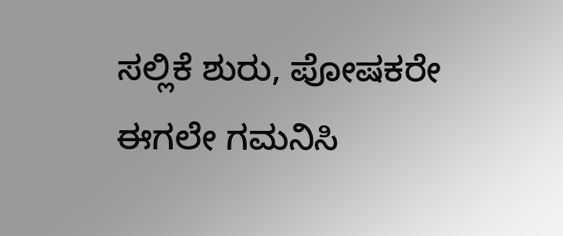ಸಲ್ಲಿಕೆ ಶುರು, ಪೋಷಕರೇ ಈಗಲೇ ಗಮನಿಸಿ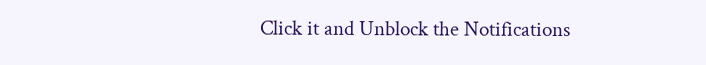Click it and Unblock the Notifications